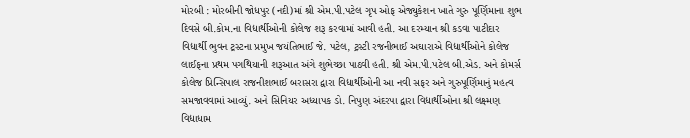મોરબી : મોરબીની જોધપુર (નદી)માં શ્રી એમ.પી.પટેલ ગૃપ ઓફ એજ્યુકેશન ખાતે ગુરુ પૂર્ણિમાના શુભ દિવસે બી.કોમ.ના વિદ્યાર્થીઓની કોલેજ શરૂ કરવામાં આવી હતી. આ દરમ્યાન શ્રી કડવા પાટીદાર વિદ્યાર્થી ભુવન ટ્રસ્ટના પ્રમુખ જયંતિભાઈ જે. પટેલ, ટ્રસ્ટી રજનીભાઈ અઘારાએ વિદ્યાર્થીઓને કોલેજ લાઈફના પ્રથમ પગથિયાની શરૂઆત અંગે શુભેચ્છા પાઠવી હતી. શ્રી એમ.પી.પટેલ બી.એડ. અને કોમર્સ કોલેજ પ્રિન્સિપાલ રાજનીશભાઈ બરાસરા દ્વારા વિદ્યાર્થીઓની આ નવી સફર અને ગુરુપૂર્ણિમાનું મહત્વ સમજાવવામાં આવ્યું. અને સિનિયર અધ્યાપક ડો. નિપુણ અંદરપા દ્વારા વિદ્યાર્થીઓના શ્રી લક્ષ્મણ વિદ્યાધામ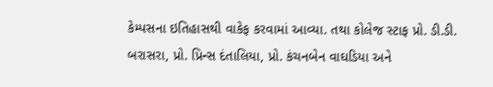કેમ્પસના ઇતિહાસથી વાકેફ કરવામાં આવ્યા. તથા કોલેજ સ્ટાફ પ્રો. ડી.ડી. બરાસરા, પ્રો. પ્રિન્સ દંતાલિયા, પ્રો. કંચનબેન વાઘડિયા અને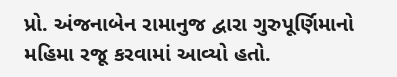પ્રો. અંજનાબેન રામાનુજ દ્વારા ગુરુપૂર્ણિમાનો મહિમા રજૂ કરવામાં આવ્યો હતો.